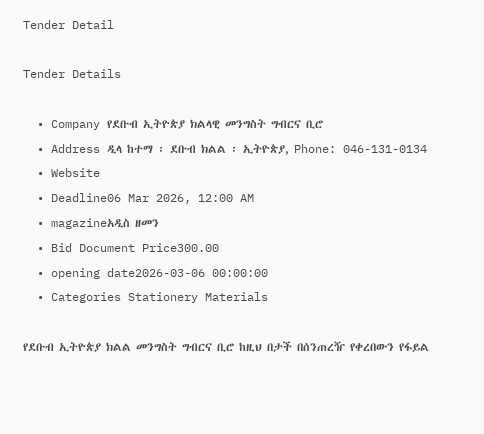Tender Detail

Tender Details

  • Company የደቡብ ኢትዮጵያ ክልላዊ መንግስት ግብርና ቢሮ
  • Address ዲላ ከተማ ፡ ደቡብ ክልል ፡ ኢትዮጵያ, Phone: 046-131-0134
  • Website
  • Deadline06 Mar 2026, 12:00 AM
  • magazineአዲስ ዘመን
  • Bid Document Price300.00
  • opening date2026-03-06 00:00:00
  • Categories Stationery Materials

የደቡብ ኢትዮጵያ ክልል መንግስት ግብርና ቢሮ ከዚህ በታች በሰንጠረዥ የቀረበውን የፋይል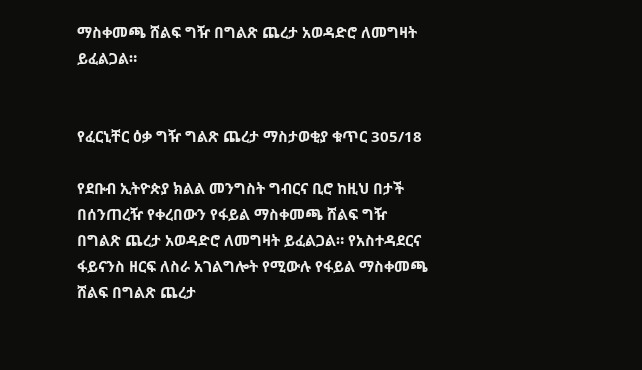ማስቀመጫ ሸልፍ ግዥ በግልጽ ጨረታ አወዳድሮ ለመግዛት ይፈልጋል።


የፈርኒቸር ዕቃ ግዥ ግልጽ ጨረታ ማስታወቂያ ቁጥር 305/18

የደቡብ ኢትዮጵያ ክልል መንግስት ግብርና ቢሮ ከዚህ በታች በሰንጠረዥ የቀረበውን የፋይል ማስቀመጫ ሸልፍ ግዥ በግልጽ ጨረታ አወዳድሮ ለመግዛት ይፈልጋል። የአስተዳደርና ፋይናንስ ዘርፍ ለስራ አገልግሎት የሚውሉ የፋይል ማስቀመጫ ሸልፍ በግልጽ ጨረታ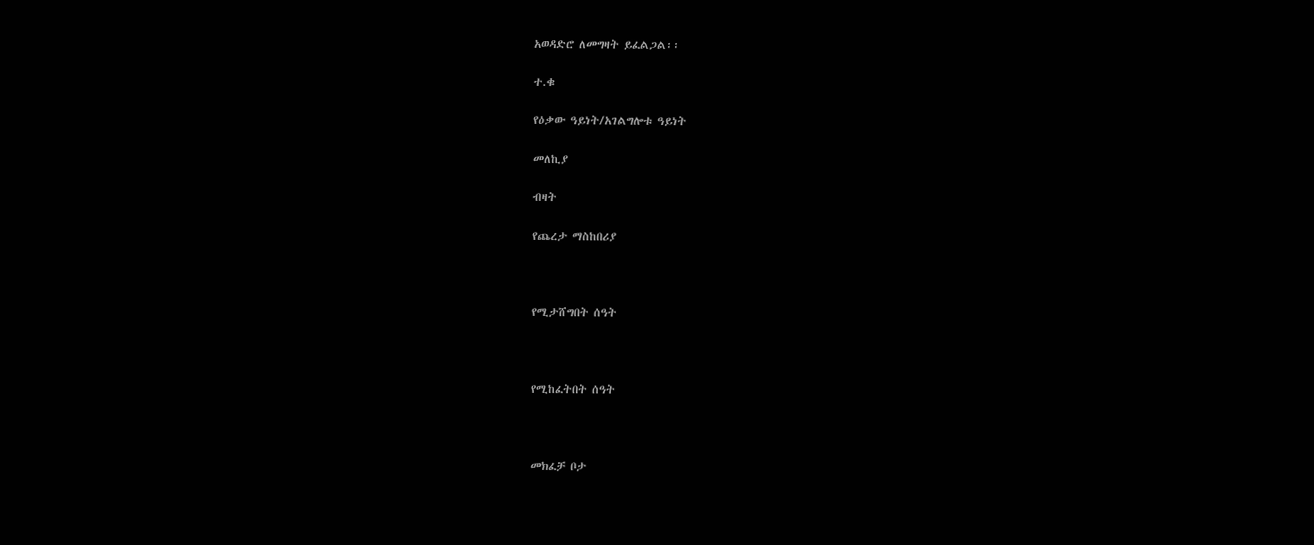አወዳድሮ ለመግዛት ይፈልጋል፡፡

ተ.ቁ

የዕቃው ዓይነት/አገልግሎቱ ዓይነት

መለኪያ

ብዛት

የጨረታ ማስከበሪያ



የሚታሸግበት ሰዓት



የሚከፈትበት ሰዓት



መክፈቻ ቦታ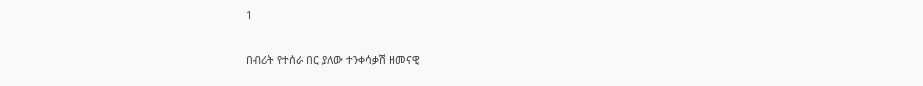1

በብሪት የተሰራ በር ያለው ተንቀሳቃሽ ዘመናዊ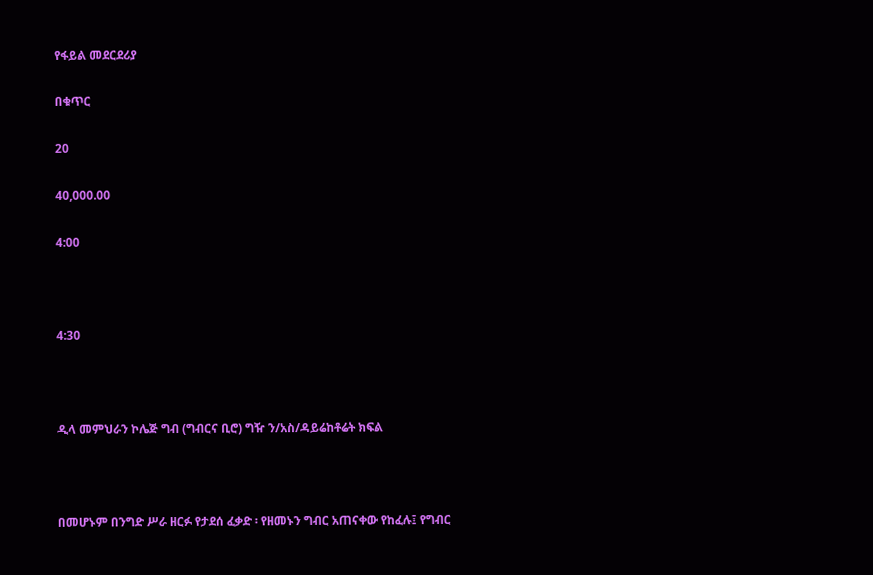የፋይል መደርደሪያ

በቁጥር

20

40,000.00

4:00



4:30



ዲላ መምህራን ኮሌጅ ግብ (ግብርና ቢሮ) ግዥ ን/አስ/ዳይሬከቶሬት ክፍል



በመሆኑም በንግድ ሥራ ዘርፉ የታደሰ ፈቃድ ፡ የዘመኑን ግብር አጠናቀው የከፈሉ፤ የግብር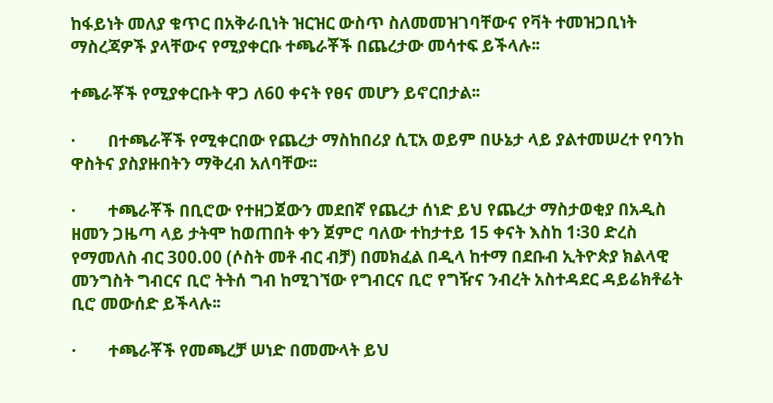ከፋይነት መለያ ቁጥር በአቅራቢነት ዝርዝር ውስጥ ስለመመዝገባቸውና የቫት ተመዝጋቢነት ማስረጃዎች ያላቸውና የሚያቀርቡ ተጫራቾች በጨረታው መሳተፍ ይችላሉ፡፡

ተጫራቾች የሚያቀርቡት ዋጋ ለ60 ቀናት የፀና መሆን ይኖርበታል፡፡

·        በተጫራቾች የሚቀርበው የጨረታ ማስከበሪያ ሲፒአ ወይም በሁኔታ ላይ ያልተመሠረተ የባንከ ዋስትና ያስያዙበትን ማቅረብ አለባቸው፡፡

·        ተጫራቾች በቢሮው የተዘጋጀውን መደበኛ የጨረታ ሰነድ ይህ የጨረታ ማስታወቂያ በአዲስ ዘመን ጋዜጣ ላይ ታትሞ ከወጠበት ቀን ጀምሮ ባለው ተከታተይ 15 ቀናት እስከ 1፡30 ድረስ የማመለስ ብር 300.00 (ሶስት መቶ ብር ብቻ) በመክፈል በዲላ ከተማ በደቡብ ኢትዮጵያ ክልላዊ መንግስት ግብርና ቢሮ ትትሰ ግብ ከሚገኘው የግብርና ቢሮ የግዥና ንብረት አስተዳደር ዳይሬክቶሬት ቢሮ መውሰድ ይችላሉ፡፡

·        ተጫራቾች የመጫረቻ ሠነድ በመሙላት ይህ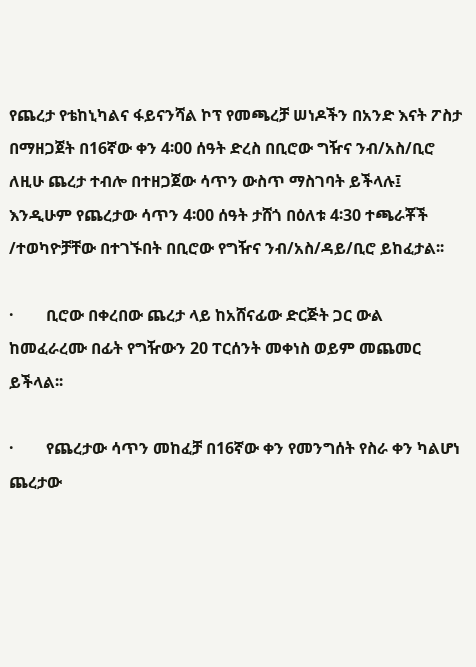የጨረታ የቴከኒካልና ፋይናንሻል ኮፕ የመጫረቻ ሠነዶችን በአንድ እናት ፖስታ በማዘጋጀት በ16ኛው ቀን 4፡00 ሰዓት ድረስ በቢሮው ግዥና ንብ/አስ/ቢሮ ለዚሁ ጨረታ ተብሎ በተዘጋጀው ሳጥን ውስጥ ማስገባት ይችላሉ፤ እንዲሁም የጨረታው ሳጥን 4፡00 ሰዓት ታሸጎ በዕለቱ 4፡30 ተጫራቾች /ተወካዮቻቸው በተገኙበት በቢሮው የግዥና ንብ/አስ/ዳይ/ቢሮ ይከፈታል፡፡

·        ቢሮው በቀረበው ጨረታ ላይ ከአሸናፊው ድርጅት ጋር ውል ከመፈራረሙ በፊት የግዥውን 20 ፐርሰንት መቀነስ ወይም መጨመር ይችላል፡፡

·        የጨረታው ሳጥን መከፈቻ በ16ኛው ቀን የመንግሰት የስራ ቀን ካልሆነ ጨረታው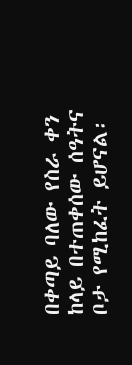በቀጣይ ባለው የስራ ቀን ከላይ በተጠቀሰው ሰዓትና ቦታ የሚከፈት ይሆናል፡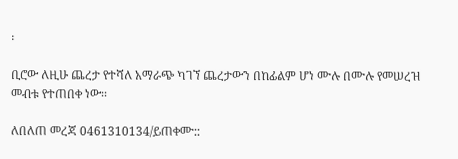፡

ቢሮው ለዚሁ ጨረታ የተሻለ አማራጭ ካገኘ ጨረታውን በከፊልም ሆነ ሙሉ በሙሉ የመሠረዝ መብቱ የተጠበቀ ነው፡፡

ለበለጠ መረጃ 0461310134/ይጠቀሙ::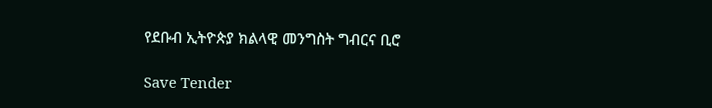የደቡብ ኢትዮጵያ ክልላዊ መንግስት ግብርና ቢሮ

Save Tender